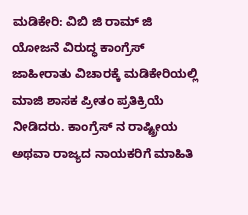ಮಡಿಕೇರಿ: ವಿಬಿ ಜಿ ರಾಮ್ ಜಿ ಯೋಜನೆ ವಿರುದ್ಧ ಕಾಂಗ್ರೆಸ್ ಜಾಹೀರಾತು ವಿಚಾರಕ್ಕೆ ಮಡಿಕೇರಿಯಲ್ಲಿ ಮಾಜಿ ಶಾಸಕ ಪ್ರೀತಂ ಪ್ರತಿಕ್ರಿಯೆ ನೀಡಿದರು. ಕಾಂಗ್ರೆಸ್ ನ ರಾಷ್ಟ್ರೀಯ ಅಥವಾ ರಾಜ್ಯದ ನಾಯಕರಿಗೆ ಮಾಹಿತಿ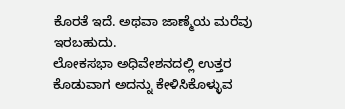ಕೊರತೆ ಇದೆ. ಅಥವಾ ಜಾಣ್ಮೆಯ ಮರೆವು ಇರಬಹುದು.
ಲೋಕಸಭಾ ಅಧಿವೇಶನದಲ್ಲಿ ಉತ್ತರ ಕೊಡುವಾಗ ಅದನ್ನು ಕೇಳಿಸಿಕೊಳ್ಳುವ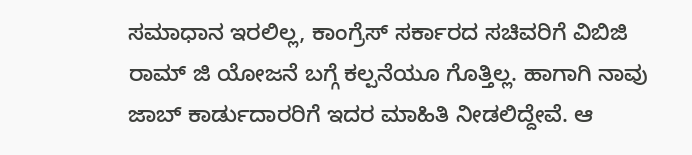ಸಮಾಧಾನ ಇರಲಿಲ್ಲ, ಕಾಂಗ್ರೆಸ್ ಸರ್ಕಾರದ ಸಚಿವರಿಗೆ ವಿಬಿಜಿ ರಾಮ್ ಜಿ ಯೋಜನೆ ಬಗ್ಗೆ ಕಲ್ಪನೆಯೂ ಗೊತ್ತಿಲ್ಲ. ಹಾಗಾಗಿ ನಾವು ಜಾಬ್ ಕಾರ್ಡುದಾರರಿಗೆ ಇದರ ಮಾಹಿತಿ ನೀಡಲಿದ್ದೇವೆ. ಆ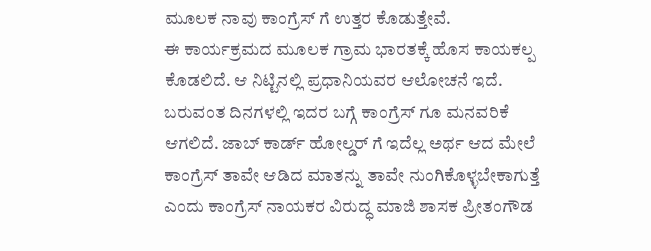ಮೂಲಕ ನಾವು ಕಾಂಗ್ರೆಸ್ ಗೆ ಉತ್ತರ ಕೊಡುತ್ತೇವೆ.
ಈ ಕಾರ್ಯಕ್ರಮದ ಮೂಲಕ ಗ್ರಾಮ ಭಾರತಕ್ಕೆ ಹೊಸ ಕಾಯಕಲ್ಪ ಕೊಡಲಿದೆ. ಆ ನಿಟ್ಟಿನಲ್ಲಿ ಪ್ರಧಾನಿಯವರ ಆಲೋಚನೆ ಇದೆ. ಬರುವಂತ ದಿನಗಳಲ್ಲಿ ಇದರ ಬಗ್ಗೆ ಕಾಂಗ್ರೆಸ್ ಗೂ ಮನವರಿಕೆ ಆಗಲಿದೆ. ಜಾಬ್ ಕಾರ್ಡ್ ಹೋಲ್ಡರ್ ಗೆ ಇದೆಲ್ಲ ಅರ್ಥ ಆದ ಮೇಲೆ ಕಾಂಗ್ರೆಸ್ ತಾವೇ ಆಡಿದ ಮಾತನ್ನು ತಾವೇ ನುಂಗಿಕೊಳ್ಳಬೇಕಾಗುತ್ತೆ ಎಂದು ಕಾಂಗ್ರೆಸ್ ನಾಯಕರ ವಿರುದ್ಧ ಮಾಜಿ ಶಾಸಕ ಪ್ರೀತಂಗೌಡ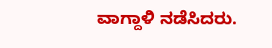ವಾಗ್ದಾಳಿ ನಡೆಸಿದರು.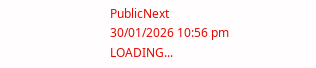PublicNext
30/01/2026 10:56 pm
LOADING...